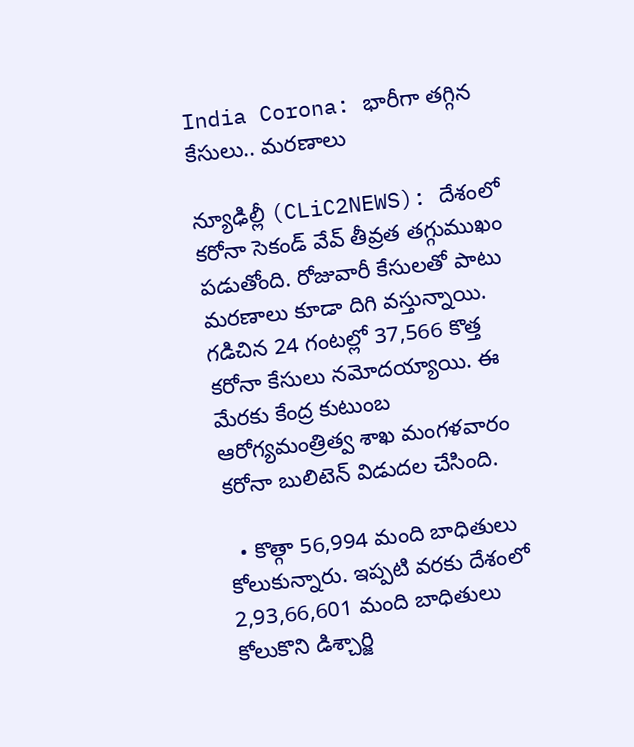India Corona: భారీగా తగ్గిన కేసులు.. మరణాలు

న్యూఢిల్లీ (CLiC2NEWS): దేశంలో కరోనా సెకండ్ వేవ్ తీవ్రత తగ్గుముఖం ప‌డుతోంది. రోజువారీ కేసులతో పాటు మరణాలు కూడా దిగి వస్తున్నాయి. గడిచిన 24 గంటల్లో 37,566 కొత్త కరోనా కేసులు నమోదయ్యాయి. ఈ మేర‌కు కేంద్ర కుటుంబ ఆరోగ్యమంత్రిత్వ శాఖ మంగళవారం క‌రోనా బులిటెన్ విడుద‌ల చేసింది.

  • కొత్గా 56,994 మంది బాధితులు కోలుకున్నారు. ఇప్ప‌టి వ‌ర‌కు దేశంలో 2,93,66,601 మంది బాధితులు కోలుకొని డిశ్చార్జి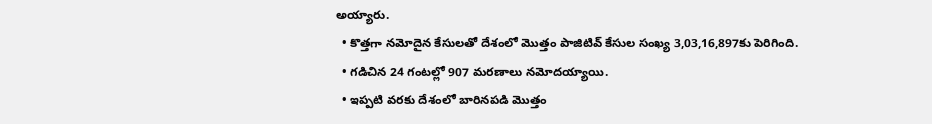అయ్యారు.
  • కొత్తగా నమోదైన కేసులతో దేశంలో మొత్తం పాజిటివ్‌ కేసుల సంఖ్య 3,03,16,897కు పెరిగింది.
  • గ‌డిచిన 24 గంటల్లో 907 మరణాలు నమోదయ్యాయి.
  • ఇప్ప‌టి వ‌ర‌కు దేశంలో బారినపడి మొత్తం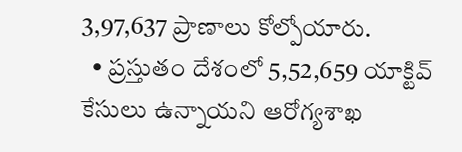3,97,637 ప్రాణాలు కోల్పోయారు.
  • ప్రస్తుతం దేశంలో 5,52,659 యాక్టివ్ కేసులు ఉన్నాయని ఆరోగ్యశాఖ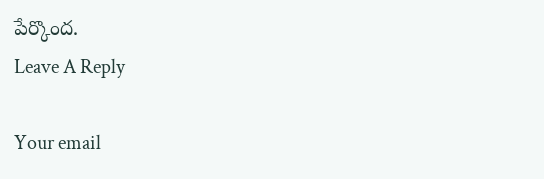పేర్కొంద‌.
Leave A Reply

Your email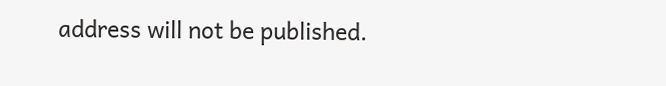address will not be published.